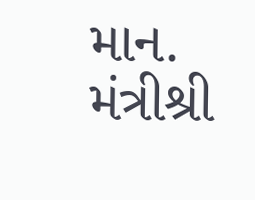માન. મંત્રીશ્રી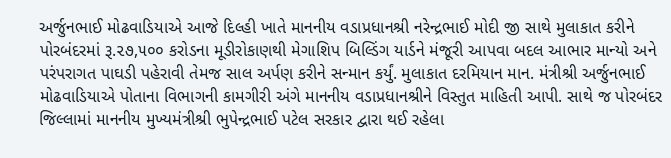અર્જુનભાઈ મોઢવાડિયાએ આજે દિલ્હી ખાતે માનનીય વડાપ્રધાનશ્રી નરેન્દ્રભાઈ મોદી જી સાથે મુલાકાત કરીને પોરબંદરમાં રૂ.૨૭,૫૦૦ કરોડના મૂડીરોકાણથી મેગાશિપ બિલ્ડિંગ યાર્ડને મંજૂરી આપવા બદલ આભાર માન્યો અને પરંપરાગત પાઘડી પહેરાવી તેમજ સાલ અર્પણ કરીને સન્માન કર્યું. મુલાકાત દરમિયાન માન. મંત્રીશ્રી અર્જુનભાઈ મોઢવાડિયાએ પોતાના વિભાગની કામગીરી અંગે માનનીય વડાપ્રધાનશ્રીને વિસ્તુત માહિતી આપી. સાથે જ પોરબંદર જિલ્લામાં માનનીય મુખ્યમંત્રીશ્રી ભુપેન્દ્રભાઈ પટેલ સરકાર દ્વારા થઈ રહેલા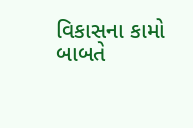વિકાસના કામો બાબતે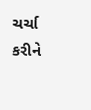ચર્ચા કરીને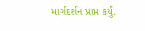માર્ગદર્શન પ્રાપ્ત કર્યું.